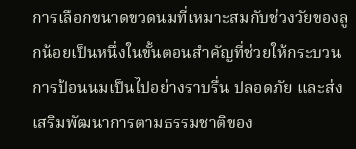การเลือกขนาดขวดนมที่เหมาะสมกับช่วงวัยของลูกน้อยเป็นหนึ่งในขั้นตอนสำคัญที่ช่วยให้กระบวนการป้อนนมเป็นไปอย่างราบรื่น ปลอดภัย และส่งเสริมพัฒนาการตามธรรมชาติของ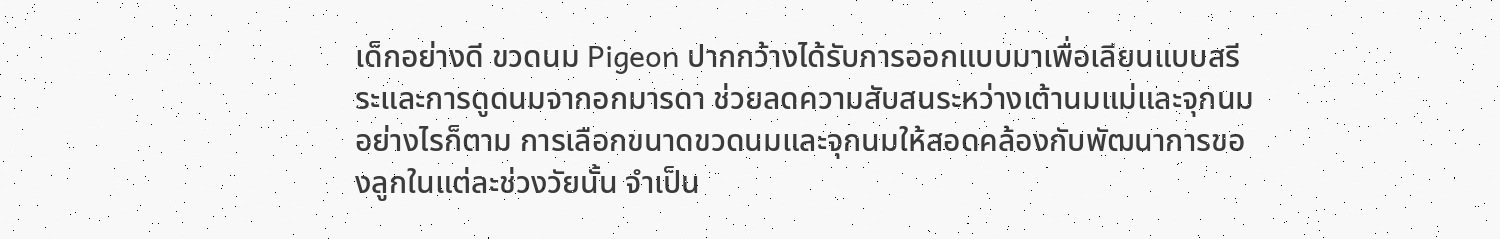เด็กอย่างดี ขวดนม Pigeon ปากกว้างได้รับการออกแบบมาเพื่อเลียนแบบสรีระและการดูดนมจากอกมารดา ช่วยลดความสับสนระหว่างเต้านมแม่และจุกนม อย่างไรก็ตาม การเลือกขนาดขวดนมและจุกนมให้สอดคล้องกับพัฒนาการของลูกในแต่ละช่วงวัยนั้น จำเป็น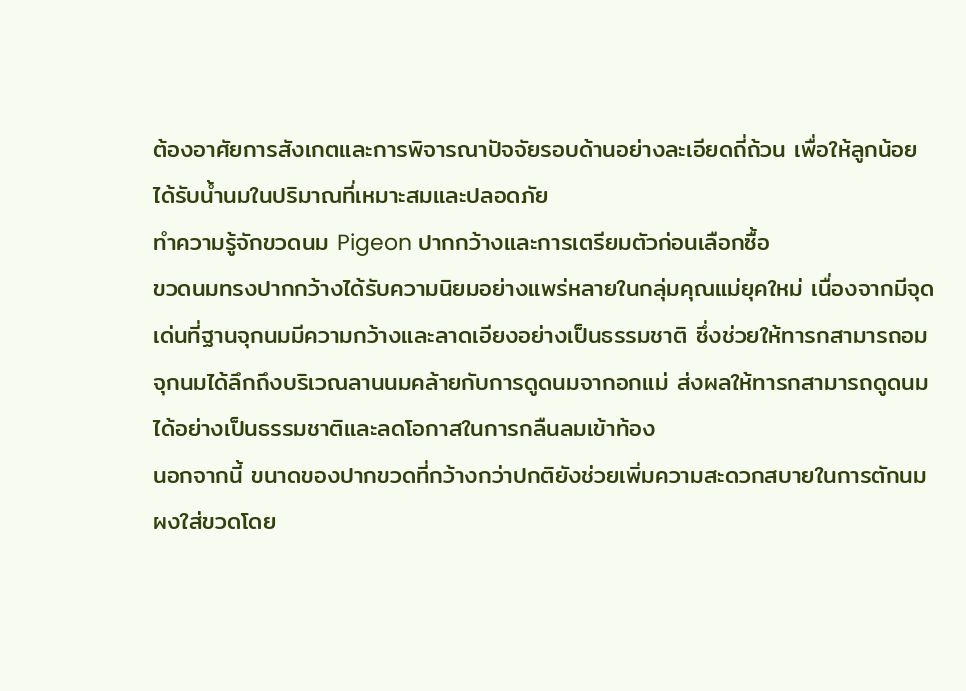ต้องอาศัยการสังเกตและการพิจารณาปัจจัยรอบด้านอย่างละเอียดถี่ถ้วน เพื่อให้ลูกน้อยได้รับน้ำนมในปริมาณที่เหมาะสมและปลอดภัย
ทำความรู้จักขวดนม Pigeon ปากกว้างและการเตรียมตัวก่อนเลือกซื้อ
ขวดนมทรงปากกว้างได้รับความนิยมอย่างแพร่หลายในกลุ่มคุณแม่ยุคใหม่ เนื่องจากมีจุดเด่นที่ฐานจุกนมมีความกว้างและลาดเอียงอย่างเป็นธรรมชาติ ซึ่งช่วยให้ทารกสามารถอมจุกนมได้ลึกถึงบริเวณลานนมคล้ายกับการดูดนมจากอกแม่ ส่งผลให้ทารกสามารถดูดนมได้อย่างเป็นธรรมชาติและลดโอกาสในการกลืนลมเข้าท้อง
นอกจากนี้ ขนาดของปากขวดที่กว้างกว่าปกติยังช่วยเพิ่มความสะดวกสบายในการตักนมผงใส่ขวดโดย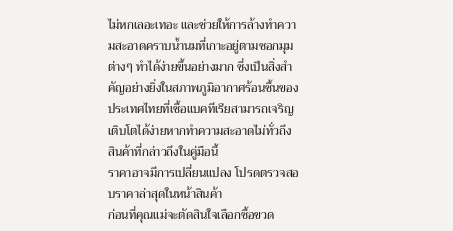ไม่หกเลอะเทอะ และช่วยให้การล้างทำความสะอาดคราบน้ำนมที่เกาะอยู่ตามซอกมุมต่างๆ ทำได้ง่ายขึ้นอย่างมาก ซึ่งเป็นสิ่งสำคัญอย่างยิ่งในสภาพภูมิอากาศร้อนชื้นของประเทศไทยที่เชื้อแบคทีเรียสามารถเจริญเติบโตได้ง่ายหากทำความสะอาดไม่ทั่วถึง
สินค้าที่กล่าวถึงในคู่มือนี้
ราคาอาจมีการเปลี่ยนแปลง โปรดตรวจสอบราคาล่าสุดในหน้าสินค้า
ก่อนที่คุณแม่จะตัดสินใจเลือกซื้อขวด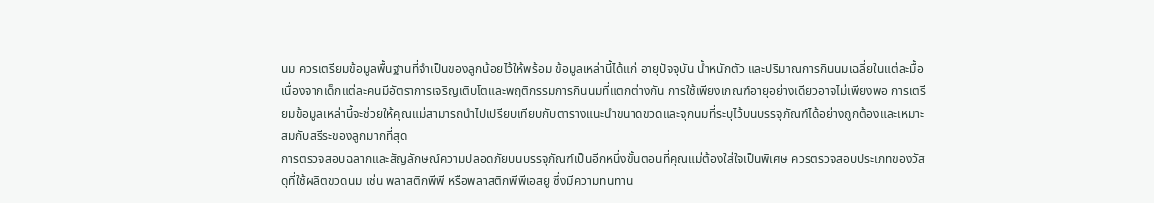นม ควรเตรียมข้อมูลพื้นฐานที่จำเป็นของลูกน้อยไว้ให้พร้อม ข้อมูลเหล่านี้ได้แก่ อายุปัจจุบัน น้ำหนักตัว และปริมาณการกินนมเฉลี่ยในแต่ละมื้อ เนื่องจากเด็กแต่ละคนมีอัตราการเจริญเติบโตและพฤติกรรมการกินนมที่แตกต่างกัน การใช้เพียงเกณฑ์อายุอย่างเดียวอาจไม่เพียงพอ การเตรียมข้อมูลเหล่านี้จะช่วยให้คุณแม่สามารถนำไปเปรียบเทียบกับตารางแนะนำขนาดขวดและจุกนมที่ระบุไว้บนบรรจุภัณฑ์ได้อย่างถูกต้องและเหมาะสมกับสรีระของลูกมากที่สุด
การตรวจสอบฉลากและสัญลักษณ์ความปลอดภัยบนบรรจุภัณฑ์เป็นอีกหนึ่งขั้นตอนที่คุณแม่ต้องใส่ใจเป็นพิเศษ ควรตรวจสอบประเภทของวัสดุที่ใช้ผลิตขวดนม เช่น พลาสติกพีพี หรือพลาสติกพีพีเอสยู ซึ่งมีความทนทาน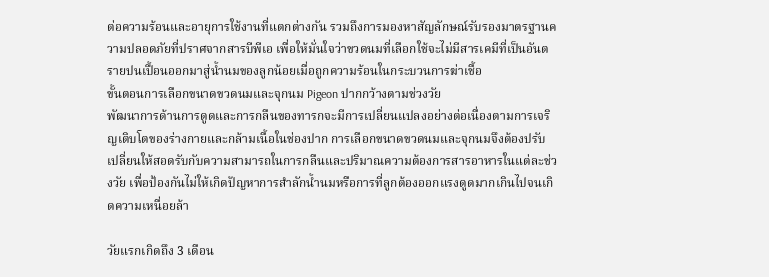ต่อความร้อนและอายุการใช้งานที่แตกต่างกัน รวมถึงการมองหาสัญลักษณ์รับรองมาตรฐานความปลอดภัยที่ปราศจากสารบีพีเอ เพื่อให้มั่นใจว่าขวดนมที่เลือกใช้จะไม่มีสารเคมีที่เป็นอันตรายปนเปื้อนออกมาสู่น้ำนมของลูกน้อยเมื่อถูกความร้อนในกระบวนการฆ่าเชื้อ
ขั้นตอนการเลือกขนาดขวดนมและจุกนม Pigeon ปากกว้างตามช่วงวัย
พัฒนาการด้านการดูดและการกลืนของทารกจะมีการเปลี่ยนแปลงอย่างต่อเนื่องตามการเจริญเติบโตของร่างกายและกล้ามเนื้อในช่องปาก การเลือกขนาดขวดนมและจุกนมจึงต้องปรับเปลี่ยนให้สอดรับกับความสามารถในการกลืนและปริมาณความต้องการสารอาหารในแต่ละช่วงวัย เพื่อป้องกันไม่ให้เกิดปัญหาการสำลักน้ำนมหรือการที่ลูกต้องออกแรงดูดมากเกินไปจนเกิดความเหนื่อยล้า

วัยแรกเกิดถึง 3 เดือน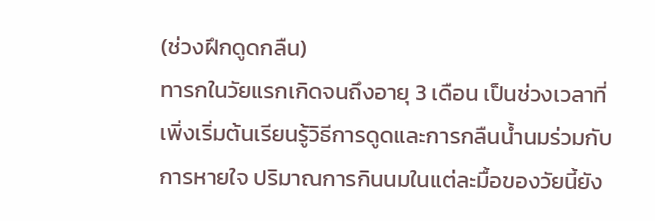(ช่วงฝึกดูดกลืน)
ทารกในวัยแรกเกิดจนถึงอายุ 3 เดือน เป็นช่วงเวลาที่เพิ่งเริ่มต้นเรียนรู้วิธีการดูดและการกลืนน้ำนมร่วมกับการหายใจ ปริมาณการกินนมในแต่ละมื้อของวัยนี้ยัง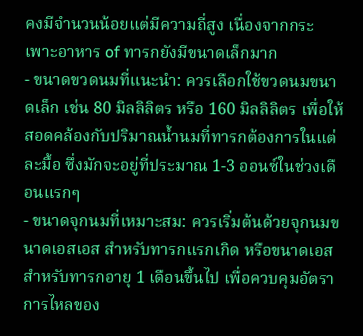คงมีจำนวนน้อยแต่มีความถี่สูง เนื่องจากกระเพาะอาหาร of ทารกยังมีขนาดเล็กมาก
- ขนาดขวดนมที่แนะนำ: ควรเลือกใช้ขวดนมขนาดเล็ก เช่น 80 มิลลิลิตร หรือ 160 มิลลิลิตร เพื่อให้สอดคล้องกับปริมาณน้ำนมที่ทารกต้องการในแต่ละมื้อ ซึ่งมักจะอยู่ที่ประมาณ 1-3 ออนซ์ในช่วงเดือนแรกๆ
- ขนาดจุกนมที่เหมาะสม: ควรเริ่มต้นด้วยจุกนมขนาดเอสเอส สำหรับทารกแรกเกิด หรือขนาดเอส สำหรับทารกอายุ 1 เดือนขึ้นไป เพื่อควบคุมอัตราการไหลของ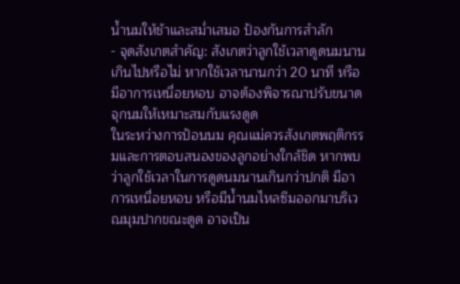น้ำนมให้ช้าและสม่ำเสมอ ป้องกันการสำลัก
- จุดสังเกตสำคัญ: สังเกตว่าลูกใช้เวลาดูดนมนานเกินไปหรือไม่ หากใช้เวลานานกว่า 20 นาที หรือมีอาการเหนื่อยหอบ อาจต้องพิจารณาปรับขนาดจุกนมให้เหมาะสมกับแรงดูด
ในระหว่างการป้อนนม คุณแม่ควรสังเกตพฤติกรรมและการตอบสนองของลูกอย่างใกล้ชิด หากพบว่าลูกใช้เวลาในการดูดนมนานเกินกว่าปกติ มีอาการเหนื่อยหอบ หรือมีน้ำนมไหลซึมออกมาบริเวณมุมปากขณะดูด อาจเป็น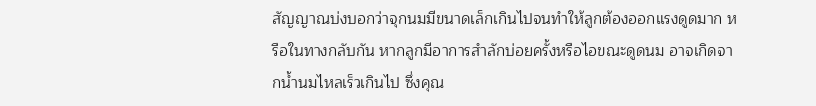สัญญาณบ่งบอกว่าจุกนมมีขนาดเล็กเกินไปจนทำให้ลูกต้องออกแรงดูดมาก หรือในทางกลับกัน หากลูกมีอาการสำลักบ่อยครั้งหรือไอขณะดูดนม อาจเกิดจากน้ำนมไหลเร็วเกินไป ซึ่งคุณ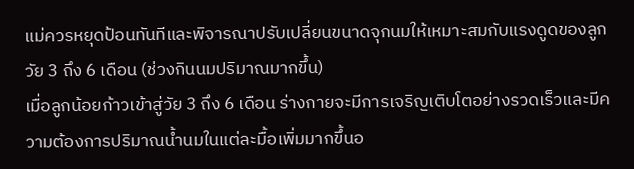แม่ควรหยุดป้อนทันทีและพิจารณาปรับเปลี่ยนขนาดจุกนมให้เหมาะสมกับแรงดูดของลูก
วัย 3 ถึง 6 เดือน (ช่วงกินนมปริมาณมากขึ้น)
เมื่อลูกน้อยก้าวเข้าสู่วัย 3 ถึง 6 เดือน ร่างกายจะมีการเจริญเติบโตอย่างรวดเร็วและมีความต้องการปริมาณน้ำนมในแต่ละมื้อเพิ่มมากขึ้นอ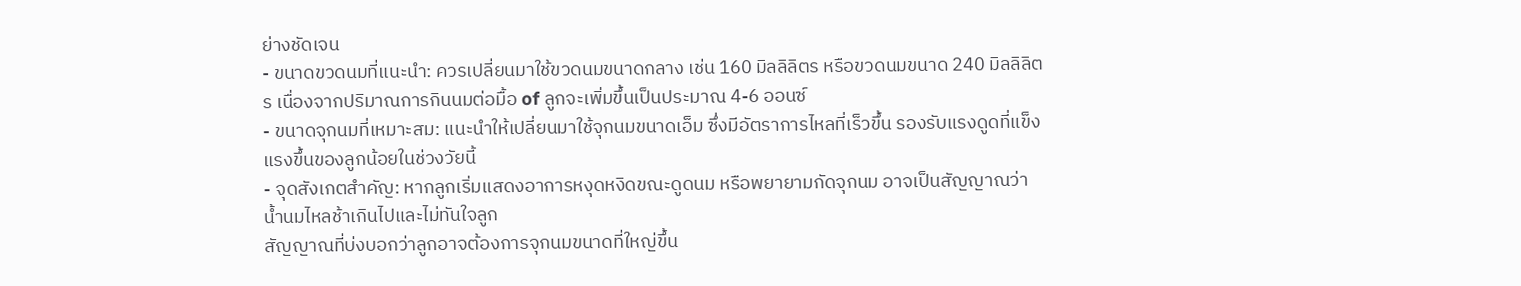ย่างชัดเจน
- ขนาดขวดนมที่แนะนำ: ควรเปลี่ยนมาใช้ขวดนมขนาดกลาง เช่น 160 มิลลิลิตร หรือขวดนมขนาด 240 มิลลิลิตร เนื่องจากปริมาณการกินนมต่อมื้อ of ลูกจะเพิ่มขึ้นเป็นประมาณ 4-6 ออนซ์
- ขนาดจุกนมที่เหมาะสม: แนะนำให้เปลี่ยนมาใช้จุกนมขนาดเอ็ม ซึ่งมีอัตราการไหลที่เร็วขึ้น รองรับแรงดูดที่แข็งแรงขึ้นของลูกน้อยในช่วงวัยนี้
- จุดสังเกตสำคัญ: หากลูกเริ่มแสดงอาการหงุดหงิดขณะดูดนม หรือพยายามกัดจุกนม อาจเป็นสัญญาณว่าน้ำนมไหลช้าเกินไปและไม่ทันใจลูก
สัญญาณที่บ่งบอกว่าลูกอาจต้องการจุกนมขนาดที่ใหญ่ขึ้น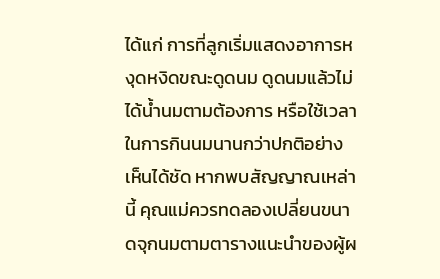ได้แก่ การที่ลูกเริ่มแสดงอาการหงุดหงิดขณะดูดนม ดูดนมแล้วไม่ได้น้ำนมตามต้องการ หรือใช้เวลาในการกินนมนานกว่าปกติอย่างเห็นได้ชัด หากพบสัญญาณเหล่านี้ คุณแม่ควรทดลองเปลี่ยนขนาดจุกนมตามตารางแนะนำของผู้ผ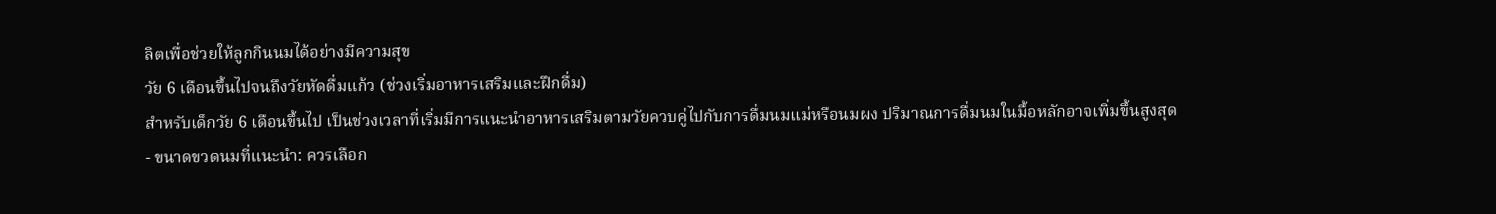ลิตเพื่อช่วยให้ลูกกินนมได้อย่างมีความสุข
วัย 6 เดือนขึ้นไปจนถึงวัยหัดดื่มแก้ว (ช่วงเริ่มอาหารเสริมและฝึกดื่ม)
สำหรับเด็กวัย 6 เดือนขึ้นไป เป็นช่วงเวลาที่เริ่มมีการแนะนำอาหารเสริมตามวัยควบคู่ไปกับการดื่มนมแม่หรือนมผง ปริมาณการดื่มนมในมื้อหลักอาจเพิ่มขึ้นสูงสุด
- ขนาดขวดนมที่แนะนำ: ควรเลือก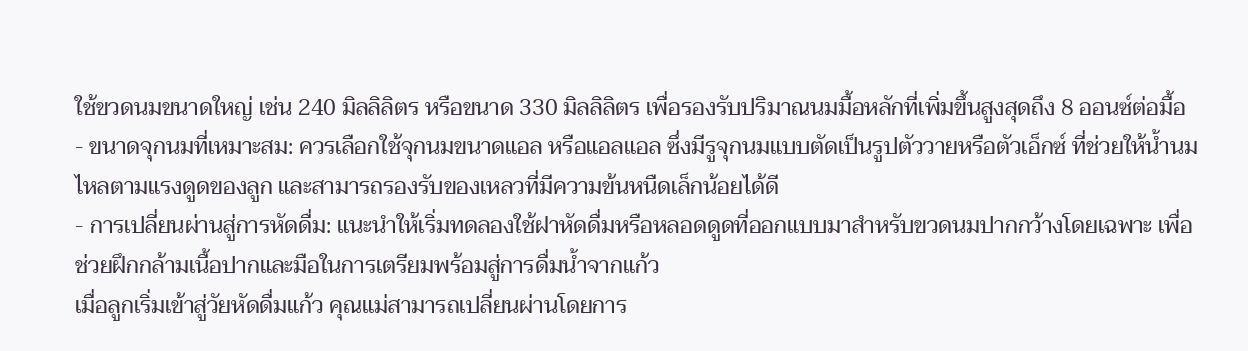ใช้ขวดนมขนาดใหญ่ เช่น 240 มิลลิลิตร หรือขนาด 330 มิลลิลิตร เพื่อรองรับปริมาณนมมื้อหลักที่เพิ่มขึ้นสูงสุดถึง 8 ออนซ์ต่อมื้อ
- ขนาดจุกนมที่เหมาะสม: ควรเลือกใช้จุกนมขนาดแอล หรือแอลแอล ซึ่งมีรูจุกนมแบบตัดเป็นรูปตัววายหรือตัวเอ็กซ์ ที่ช่วยให้น้ำนมไหลตามแรงดูดของลูก และสามารถรองรับของเหลวที่มีความข้นหนืดเล็กน้อยได้ดี
- การเปลี่ยนผ่านสู่การหัดดื่ม: แนะนำให้เริ่มทดลองใช้ฝาหัดดื่มหรือหลอดดูดที่ออกแบบมาสำหรับขวดนมปากกว้างโดยเฉพาะ เพื่อช่วยฝึกกล้ามเนื้อปากและมือในการเตรียมพร้อมสู่การดื่มน้ำจากแก้ว
เมื่อลูกเริ่มเข้าสู่วัยหัดดื่มแก้ว คุณแม่สามารถเปลี่ยนผ่านโดยการ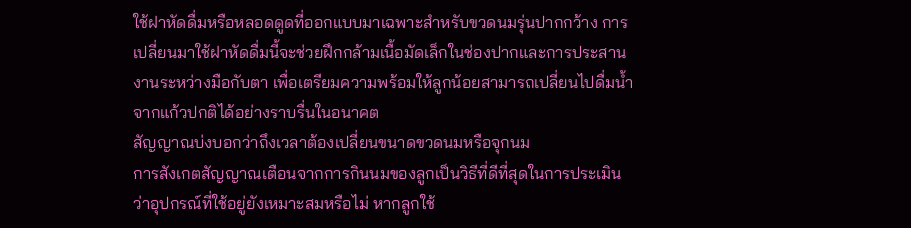ใช้ฝาหัดดื่มหรือหลอดดูดที่ออกแบบมาเฉพาะสำหรับขวดนมรุ่นปากกว้าง การเปลี่ยนมาใช้ฝาหัดดื่มนี้จะช่วยฝึกกล้ามเนื้อมัดเล็กในช่องปากและการประสานงานระหว่างมือกับตา เพื่อเตรียมความพร้อมให้ลูกน้อยสามารถเปลี่ยนไปดื่มน้ำจากแก้วปกติได้อย่างราบรื่นในอนาคต
สัญญาณบ่งบอกว่าถึงเวลาต้องเปลี่ยนขนาดขวดนมหรือจุกนม
การสังเกตสัญญาณเตือนจากการกินนมของลูกเป็นวิธีที่ดีที่สุดในการประเมินว่าอุปกรณ์ที่ใช้อยู่ยังเหมาะสมหรือไม่ หากลูกใช้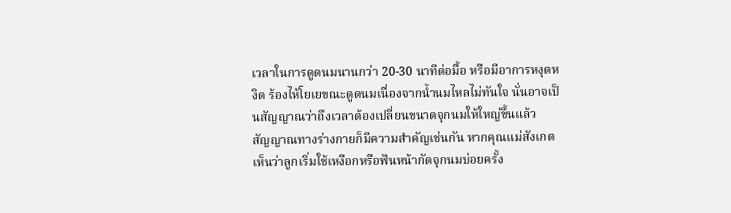เวลาในการดูดนมนานกว่า 20-30 นาทีต่อมื้อ หรือมีอาการหงุดหงิด ร้องไห้โยเยขณะดูดนมเนื่องจากน้ำนมไหลไม่ทันใจ นั่นอาจเป็นสัญญาณว่าถึงเวลาต้องเปลี่ยนขนาดจุกนมให้ใหญ่ขึ้นแล้ว
สัญญาณทางร่างกายก็มีความสำคัญเช่นกัน หากคุณแม่สังเกตเห็นว่าลูกเริ่มใช้เหงือกหรือฟันหน้ากัดจุกนมบ่อยครั้ง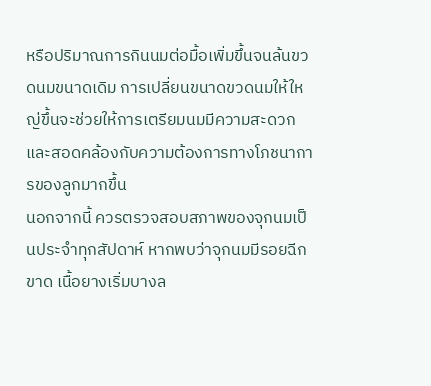หรือปริมาณการกินนมต่อมื้อเพิ่มขึ้นจนล้นขวดนมขนาดเดิม การเปลี่ยนขนาดขวดนมให้ใหญ่ขึ้นจะช่วยให้การเตรียมนมมีความสะดวกและสอดคล้องกับความต้องการทางโภชนาการของลูกมากขึ้น
นอกจากนี้ ควรตรวจสอบสภาพของจุกนมเป็นประจำทุกสัปดาห์ หากพบว่าจุกนมมีรอยฉีกขาด เนื้อยางเริ่มบางล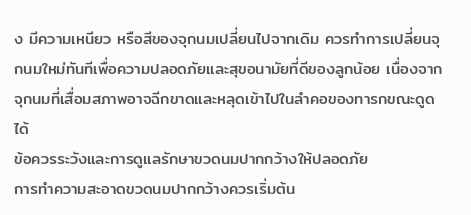ง มีความเหนียว หรือสีของจุกนมเปลี่ยนไปจากเดิม ควรทำการเปลี่ยนจุกนมใหม่ทันทีเพื่อความปลอดภัยและสุขอนามัยที่ดีของลูกน้อย เนื่องจากจุกนมที่เสื่อมสภาพอาจฉีกขาดและหลุดเข้าไปในลำคอของทารกขณะดูดได้
ข้อควรระวังและการดูแลรักษาขวดนมปากกว้างให้ปลอดภัย
การทำความสะอาดขวดนมปากกว้างควรเริ่มต้น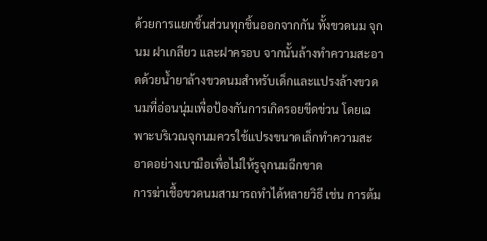ด้วยการแยกชิ้นส่วนทุกชิ้นออกจากกัน ทั้งขวดนม จุกนม ฝาเกลียว และฝาครอบ จากนั้นล้างทำความสะอาดด้วยน้ำยาล้างขวดนมสำหรับเด็กและแปรงล้างขวดนมที่อ่อนนุ่มเพื่อป้องกันการเกิดรอยขีดข่วน โดยเฉพาะบริเวณจุกนมควรใช้แปรงขนาดเล็กทำความสะอาดอย่างเบามือเพื่อไม่ให้รูจุกนมฉีกขาด
การฆ่าเชื้อขวดนมสามารถทำได้หลายวิธี เช่น การต้ม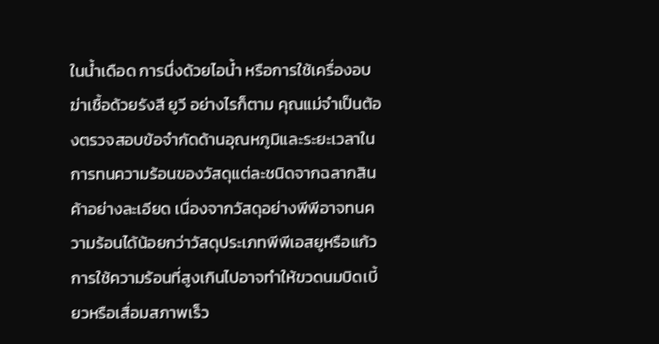ในน้ำเดือด การนึ่งด้วยไอน้ำ หรือการใช้เครื่องอบฆ่าเชื้อด้วยรังสี ยูวี อย่างไรก็ตาม คุณแม่จำเป็นต้องตรวจสอบข้อจำกัดด้านอุณหภูมิและระยะเวลาในการทนความร้อนของวัสดุแต่ละชนิดจากฉลากสินค้าอย่างละเอียด เนื่องจากวัสดุอย่างพีพีอาจทนความร้อนได้น้อยกว่าวัสดุประเภทพีพีเอสยูหรือแก้ว การใช้ความร้อนที่สูงเกินไปอาจทำให้ขวดนมบิดเบี้ยวหรือเสื่อมสภาพเร็ว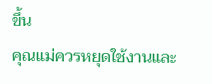ขึ้น
คุณแม่ควรหยุดใช้งานและ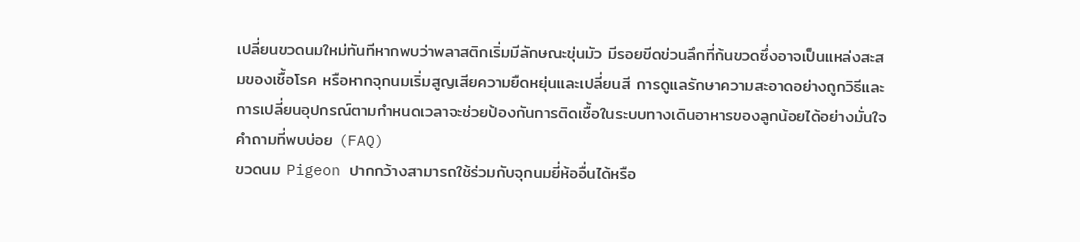เปลี่ยนขวดนมใหม่ทันทีหากพบว่าพลาสติกเริ่มมีลักษณะขุ่นมัว มีรอยขีดข่วนลึกที่ก้นขวดซึ่งอาจเป็นแหล่งสะสมของเชื้อโรค หรือหากจุกนมเริ่มสูญเสียความยืดหยุ่นและเปลี่ยนสี การดูแลรักษาความสะอาดอย่างถูกวิธีและการเปลี่ยนอุปกรณ์ตามกำหนดเวลาจะช่วยป้องกันการติดเชื้อในระบบทางเดินอาหารของลูกน้อยได้อย่างมั่นใจ
คำถามที่พบบ่อย (FAQ)
ขวดนม Pigeon ปากกว้างสามารถใช้ร่วมกับจุกนมยี่ห้ออื่นได้หรือ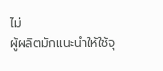ไม่
ผู้ผลิตมักแนะนำให้ใช้จุ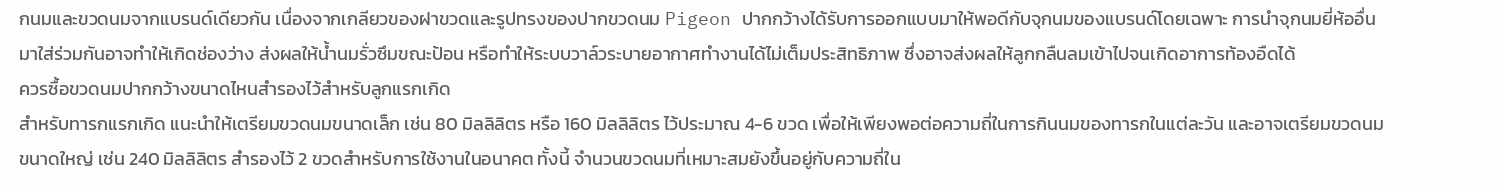กนมและขวดนมจากแบรนด์เดียวกัน เนื่องจากเกลียวของฝาขวดและรูปทรงของปากขวดนม Pigeon ปากกว้างได้รับการออกแบบมาให้พอดีกับจุกนมของแบรนด์โดยเฉพาะ การนำจุกนมยี่ห้ออื่นมาใส่ร่วมกันอาจทำให้เกิดช่องว่าง ส่งผลให้น้ำนมรั่วซึมขณะป้อน หรือทำให้ระบบวาล์วระบายอากาศทำงานได้ไม่เต็มประสิทธิภาพ ซึ่งอาจส่งผลให้ลูกกลืนลมเข้าไปจนเกิดอาการท้องอืดได้
ควรซื้อขวดนมปากกว้างขนาดไหนสำรองไว้สำหรับลูกแรกเกิด
สำหรับทารกแรกเกิด แนะนำให้เตรียมขวดนมขนาดเล็ก เช่น 80 มิลลิลิตร หรือ 160 มิลลิลิตร ไว้ประมาณ 4-6 ขวด เพื่อให้เพียงพอต่อความถี่ในการกินนมของทารกในแต่ละวัน และอาจเตรียมขวดนมขนาดใหญ่ เช่น 240 มิลลิลิตร สำรองไว้ 2 ขวดสำหรับการใช้งานในอนาคต ทั้งนี้ จำนวนขวดนมที่เหมาะสมยังขึ้นอยู่กับความถี่ใน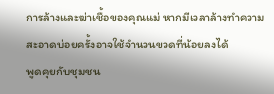การล้างและฆ่าเชื้อของคุณแม่ หากมีเวลาล้างทำความสะอาดบ่อยครั้งอาจใช้จำนวนขวดที่น้อยลงได้
พูดคุยกับชุมชน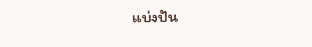แบ่งปัน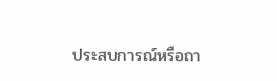ประสบการณ์หรือถา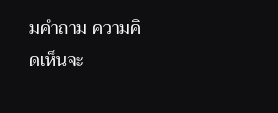มคำถาม ความคิดเห็นจะ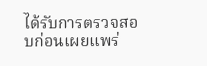ได้รับการตรวจสอบก่อนเผยแพร่